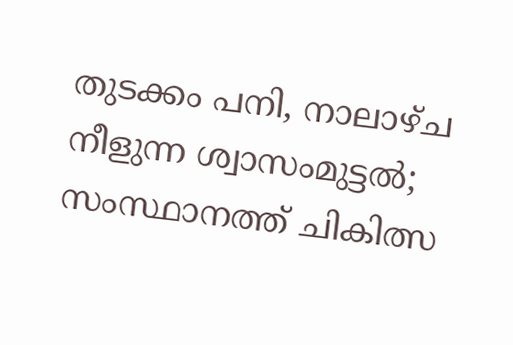തുടക്കം പനി, നാലാഴ്ച നീളുന്ന ശ്വാസംമുട്ടൽ; സംസ്ഥാനത്ത് ചികിത്സ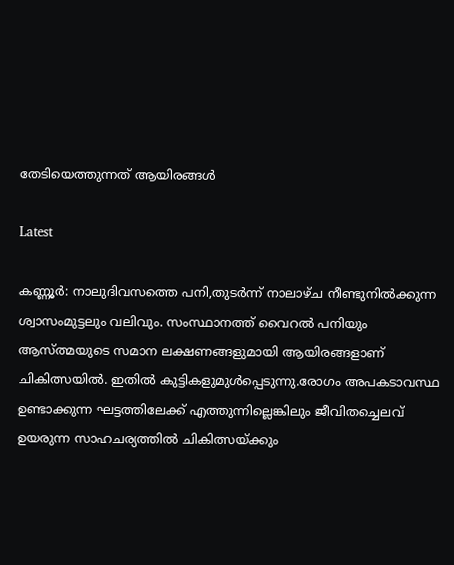തേടിയെത്തുന്നത്‌ ആയിരങ്ങൾ

Latest

കണ്ണൂർ: നാലുദിവസത്തെ പനി,തുടർന്ന് നാലാഴ്ച നീണ്ടുനിൽക്കുന്ന ശ്വാസംമുട്ടലും വലിവും. സംസ്ഥാനത്ത് വൈറൽ പനിയും ആസ്ത്മയുടെ സമാന ലക്ഷണങ്ങളുമായി ആയിരങ്ങളാണ് ചികിത്സയിൽ. ഇതിൽ കുട്ടികളുമുൾപ്പെടുന്നു.രോഗം അപകടാവസ്ഥ ഉണ്ടാക്കുന്ന ഘട്ടത്തിലേക്ക് എത്തുന്നില്ലെങ്കിലും ജീവിതച്ചെലവ് ഉയരുന്ന സാഹചര്യത്തിൽ ചികിത്സയ്ക്കും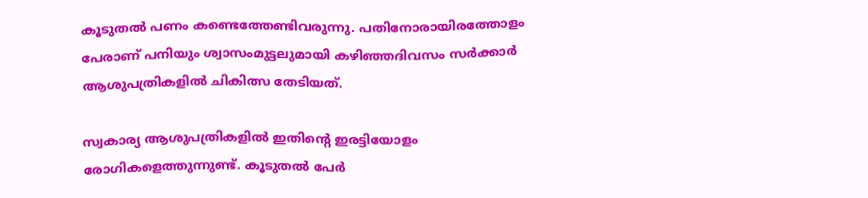കൂടുതൽ പണം കണ്ടെത്തേണ്ടിവരുന്നു. പതിനോരായിരത്തോളം പേരാണ് പനിയും ശ്വാസംമുട്ടലുമായി കഴിഞ്ഞദിവസം സർക്കാർ ആശുപത്രികളിൽ ചികിത്സ തേടിയത്.

സ്വകാര്യ ആശുപത്രികളിൽ ഇതിന്റെ ഇരട്ടിയോളം രോഗികളെത്തുന്നുണ്ട്. കൂടുതൽ പേർ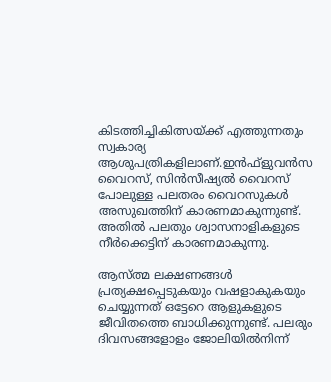കിടത്തിച്ചികിത്സയ്ക്ക് എത്തുന്നതും സ്വകാര്യ ആശുപത്രികളിലാണ്.ഇൻഫ്ളുവൻസ വൈറസ്, സിൻസീഷ്യൽ വൈറസ് പോലുള്ള പലതരം വൈറസുകൾ അസുഖത്തിന് കാരണമാകുന്നുണ്ട്. അതിൽ പലതും ശ്വാസനാളികളുടെ നീർക്കെട്ടിന് കാരണമാകുന്നു.

ആസ്ത്മ ലക്ഷണങ്ങൾ പ്രത്യക്ഷപ്പെടുകയും വഷളാകുകയും ചെയ്യുന്നത് ഒട്ടേറെ ആളുകളുടെ ജീവിതത്തെ ബാധിക്കുന്നുണ്ട്. പലരും ദിവസങ്ങളോളം ജോലിയിൽനിന്ന്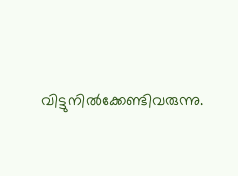വിട്ടുനിൽക്കേണ്ടിവരുന്നു.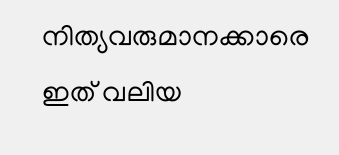നിത്യവരുമാനക്കാരെ ഇത് വലിയ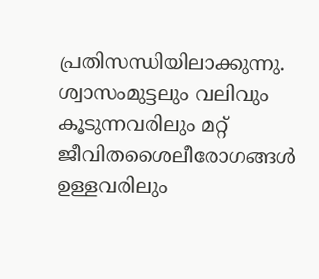പ്രതിസന്ധിയിലാക്കുന്നു. ശ്വാസംമുട്ടലും വലിവും കൂടുന്നവരിലും മറ്റ് ജീവിതശൈലീരോഗങ്ങൾ ഉള്ളവരിലും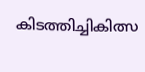കിടത്തിച്ചികിത്സ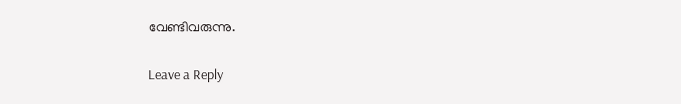വേണ്ടിവരുന്നു.

Leave a Reply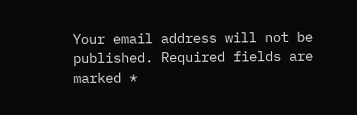Your email address will not be published. Required fields are marked *